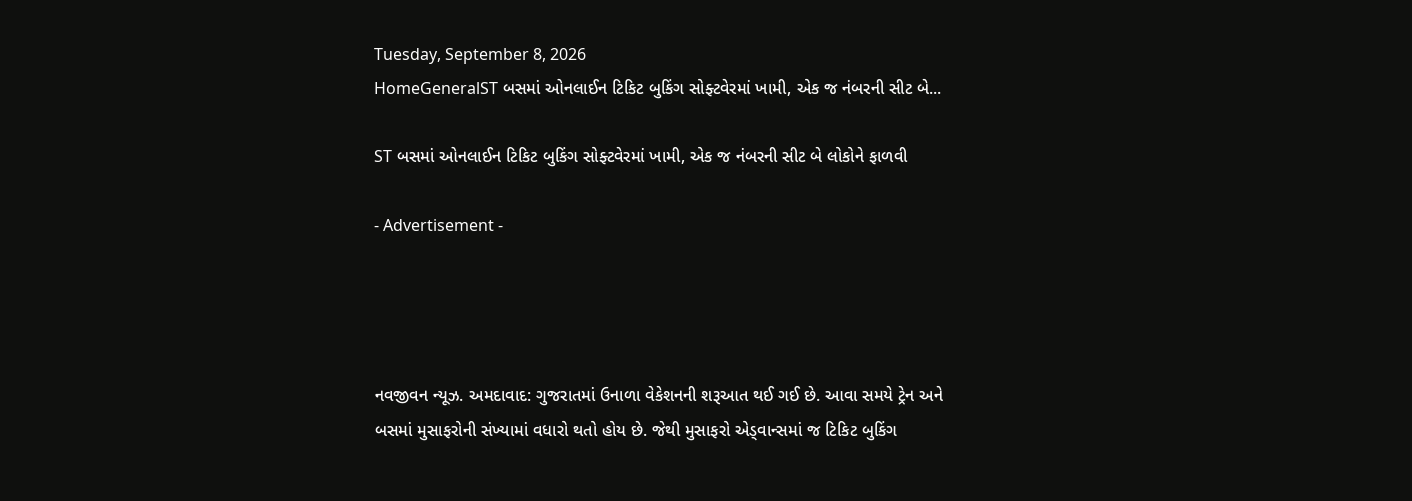Tuesday, September 8, 2026
HomeGeneralST બસમાં ઓનલાઈન ટિકિટ બુકિંગ સોફ્ટવેરમાં ખામી, એક જ નંબરની સીટ બે...

ST બસમાં ઓનલાઈન ટિકિટ બુકિંગ સોફ્ટવેરમાં ખામી, એક જ નંબરની સીટ બે લોકોને ફાળવી

- Advertisement -




નવજીવન ન્યૂઝ. અમદાવાદ: ગુજરાતમાં ઉનાળા વેકેશનની શરૂઆત થઈ ગઈ છે. આવા સમયે ટ્રેન અને બસમાં મુસાફરોની સંખ્યામાં વધારો થતો હોય છે. જેથી મુસાફરો એડ્વાન્સમાં જ ટિકિટ બુકિંગ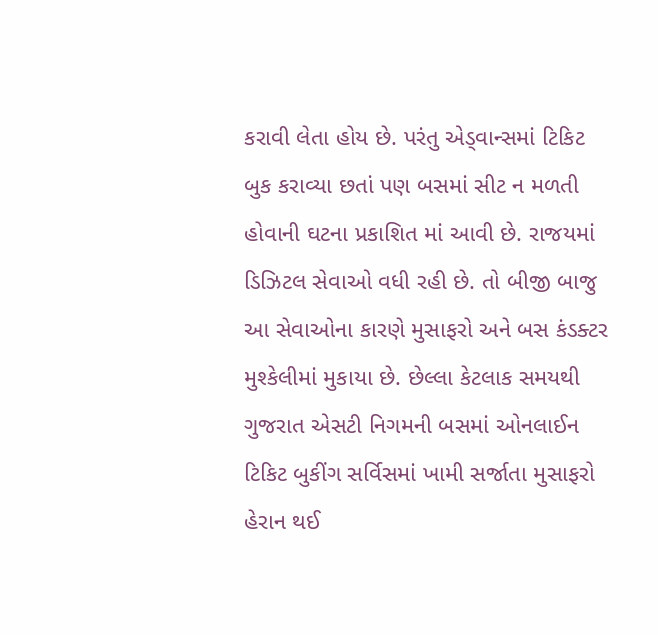કરાવી લેતા હોય છે. પરંતુ એડ્વાન્સમાં ટિકિટ બુક કરાવ્યા છતાં પણ બસમાં સીટ ન મળતી હોવાની ઘટના પ્રકાશિત માં આવી છે. રાજયમાં ડિઝિટલ સેવાઓ વધી રહી છે. તો બીજી બાજુ આ સેવાઓના કારણે મુસાફરો અને બસ કંડક્ટર મુશ્કેલીમાં મુકાયા છે. છેલ્લા કેટલાક સમયથી ગુજરાત એસટી નિગમની બસમાં ઓનલાઈન ટિકિટ બુકીંગ સર્વિસમાં ખામી સર્જાતા મુસાફરો હેરાન થઈ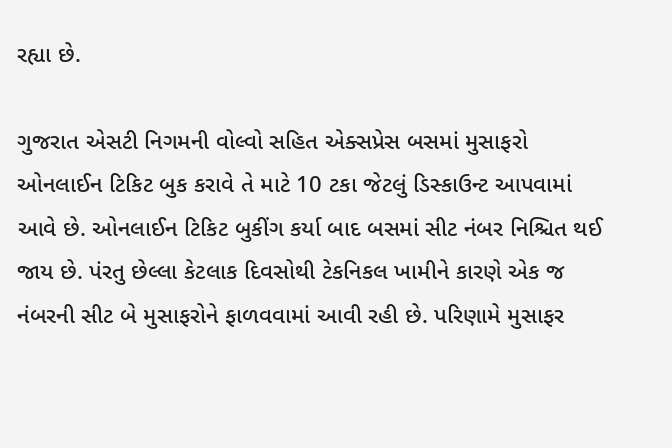રહ્યા છે.

ગુજરાત એસટી નિગમની વોલ્વો સહિત એક્સપ્રેસ બસમાં મુસાફરો ઓનલાઈન ટિકિટ બુક કરાવે તે માટે 10 ટકા જેટલું ડિસ્કાઉન્ટ આપવામાં આવે છે. ઓનલાઈન ટિકિટ બુકીંગ કર્યા બાદ બસમાં સીટ નંબર નિશ્ચિત થઈ જાય છે. પંરતુ છેલ્લા કેટલાક દિવસોથી ટેકનિકલ ખામીને કારણે એક જ નંબરની સીટ બે મુસાફરોને ફાળવવામાં આવી રહી છે. પરિણામે મુસાફર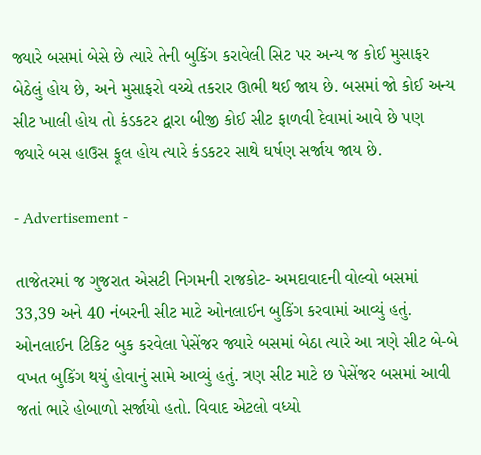જ્યારે બસમાં બેસે છે ત્યારે તેની બુકિંગ કરાવેલી સિટ પર અન્ય જ કોઈ મુસાફર બેઠેલું હોય છે, અને મુસાફરો વચ્ચે તકરાર ઊભી થઈ જાય છે. બસમાં જો કોઈ અન્ય સીટ ખાલી હોય તો કંડકટર દ્વારા બીજી કોઈ સીટ ફાળવી દેવામાં આવે છે પણ જ્યારે બસ હાઉસ ફૂલ હોય ત્યારે કંડકટર સાથે ઘર્ષણ સર્જાય જાય છે.

- Advertisement -

તાજેતરમાં જ ગુજરાત એસટી નિગમની રાજકોટ- અમદાવાદની વોલ્વો બસમાં 33,39 અને 40 નંબરની સીટ માટે ઓનલાઈન બુકિંગ કરવામાં આવ્યું હતું. ઓનલાઈન ટિકિટ બુક કરવેલા પેસેંજર જ્યારે બસમાં બેઠા ત્યારે આ ત્રણે સીટ બે-બે વખત બુકિંગ થયું હોવાનું સામે આવ્યું હતું. ત્રણ સીટ માટે છ પેસેંજર બસમાં આવી જતાં ભારે હોબાળો સર્જાયો હતો. વિવાદ એટલો વધ્યો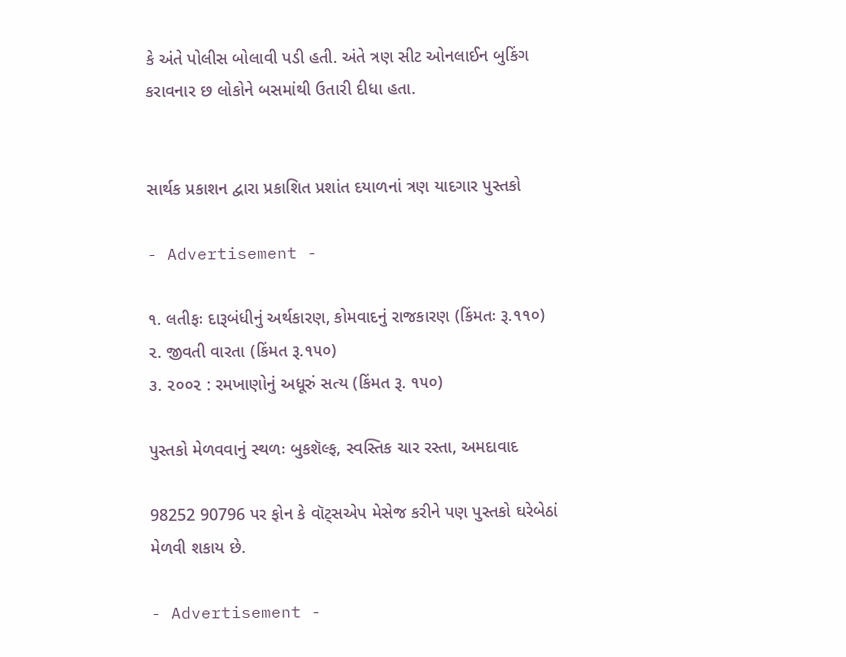કે અંતે પોલીસ બોલાવી પડી હતી. અંતે ત્રણ સીટ ઓનલાઈન બુકિંગ કરાવનાર છ લોકોને બસમાંથી ઉતારી દીધા હતા.


સાર્થક પ્રકાશન દ્વારા પ્રકાશિત પ્રશાંત દયાળનાં ત્રણ યાદગાર પુસ્તકો

- Advertisement -

૧. લતીફઃ દારૂબંધીનું અર્થકારણ, કોમવાદનું રાજકારણ (કિંમતઃ રૂ.૧૧૦)
૨. જીવતી વારતા (કિંમત રૂ.૧૫૦)
૩. ૨૦૦૨ : રમખાણોનું અધૂરું સત્ય (કિંમત રૂ. ૧૫૦)

પુસ્તકો મેળવવાનું સ્થળઃ બુકશૅલ્ફ, સ્વસ્તિક ચાર રસ્તા, અમદાવાદ

98252 90796 પર ફોન કે વૉટ્સએપ મેસેજ કરીને પણ પુસ્તકો ઘરેબેઠાં મેળવી શકાય છે.

- Advertisement -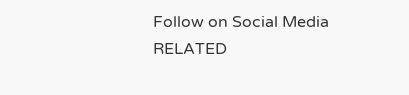Follow on Social Media
RELATED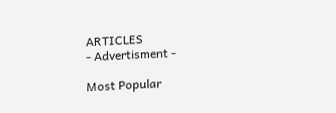ARTICLES
- Advertisment -

Most Popular